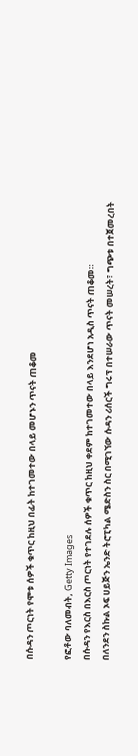በሱዳን ጦርነት የሞቱ ሰዎች ቁጥር ከዚህ በፊት ከተገመተው በላይ መሆኑን ጥናት ጠቆመ

የፎቶው ባለመብት, Getty Images
በሱዳን የእርስ በእርስ ጦርነት የተገደሉ ሰዎች ቁጥር ከዚህ ቀደም ከተገመተው በላይ እንደሆነ አዲስ ጥናት ጠቆመ።
በለንደን ስኩል ኦፍ ሀይጅን ኤንድ ትሮፒካል ሜድስን ስር በሚገኘው ሱዳን ሪሰርች ግሩፕ በተሠራው ጥናት መሠረት፣ ግጭቱ በተጀመረበት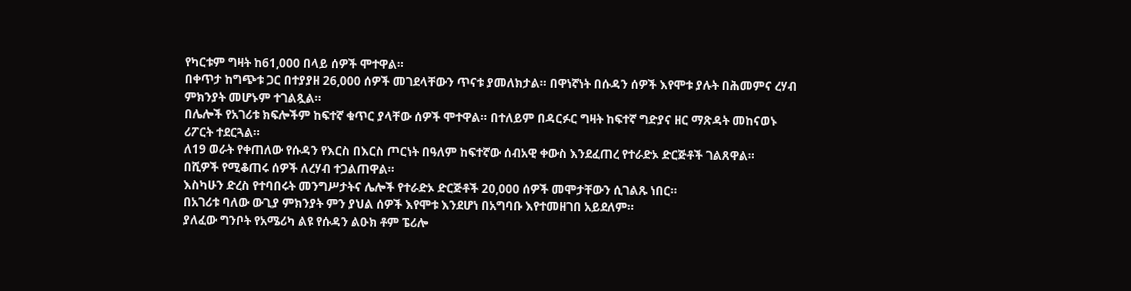የካርቱም ግዛት ከ61,000 በላይ ሰዎች ሞተዋል።
በቀጥታ ከግጭቱ ጋር በተያያዘ 26,000 ሰዎች መገደላቸውን ጥናቱ ያመለክታል። በዋነኛነት በሱዳን ሰዎች እየሞቱ ያሉት በሕመምና ረሃብ ምክንያት መሆኑም ተገልጿል።
በሌሎች የአገሪቱ ክፍሎችም ከፍተኛ ቁጥር ያላቸው ሰዎች ሞተዋል። በተለይም በዳርፉር ግዛት ከፍተኛ ግድያና ዘር ማጽዳት መከናወኑ ሪፖርት ተደርጓል።
ለ19 ወራት የቀጠለው የሱዳን የእርስ በእርስ ጦርነት በዓለም ከፍተኛው ሰብአዊ ቀውስ እንደፈጠረ የተራድኦ ድርጅቶች ገልጸዋል።
በሺዎች የሚቆጠሩ ሰዎች ለረሃብ ተጋልጠዋል።
እስካሁን ድረስ የተባበሩት መንግሥታትና ሌሎች የተራድኦ ድርጅቶች 20,000 ሰዎች መሞታቸውን ሲገልጹ ነበር።
በአገሪቱ ባለው ውጊያ ምክንያት ምን ያህል ሰዎች እየሞቱ እንደሆነ በአግባቡ እየተመዘገበ አይደለም።
ያለፈው ግንቦት የአሜሪካ ልዩ የሱዳን ልዑክ ቶም ፔሪሎ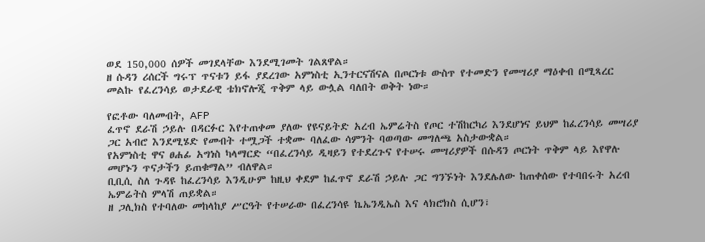ወደ 150,000 ሰዎች መገደላቸው እንደሚገመት ገልጸዋል።
ዘ ሱዳን ሪሰርች ግሩፕ ጥናቱን ይፋ ያደረገው አምነስቲ ኢንተርናሽናል በጦርነቱ ውስጥ የተመድን የመሣሪያ ማዕቀብ በሚጻረር መልኩ የፈረንሳይ ወታደራዊ ቴክኖሎጂ ጥቅም ላይ ውሏል ባለበት ወቅት ነው።

የፎቶው ባለመብት, AFP
ፈጥኖ ደራሽ ኃይሉ በዳርፉር እየተጠቀመ ያለው የዩናይትድ አረብ ኤምሬትስ የጦር ተሽከርካሪ እንደሆነና ይህም ከፈረንሳይ መሣሪያ ጋር አብሮ እንደሚሄድ የመብት ተሟጋች ተቋሙ ባለፈው ሳምንት ባወጣው መግለጫ አስታውቋል።
የአምነስቲ ዋና ፀሐፊ አግነስ ካላማርድ “በፈረንሳይ ዲዛይን የተደረጉና የተሠሩ መሣሪያዎች በሱዳን ጦርነት ጥቅም ላይ እየዋሉ መሆኑን ጥናታችን ይጠቁማል” ብለዋል።
ቢቢሲ ስለ ጉዳዩ ከፈረንሳይ እንዲሁም ከዚህ ቀደም ከፈጥኖ ደራሽ ኃይሉ ጋር ግንኙነት እንደሌለው ከጠቀሰው የተባበሩት አረብ ኤምሬትስ ምላሽ ጠይቋል።
ዘ ጋሊክስ የተባለው መከላከያ ሥርዓት የተሠራው በፈረንሳዩ ኬኤንዲኤስ እና ላክሮክስ ሲሆን፣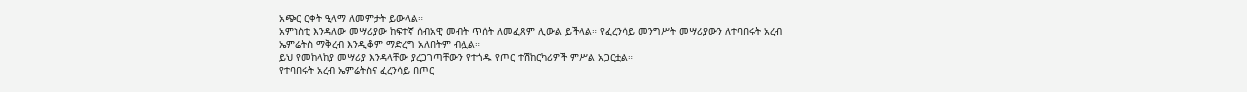አጭር ርቀት ዒላማ ለመምታት ይውላል።
አምነስቲ እንዳለው መሣሪያው ከፍተኛ ሰብአዊ መብት ጥሰት ለመፈጸም ሊውል ይችላል። የፈረንሳይ መንግሥት መሣሪያውን ለተባበሩት አረብ ኤምሬትስ ማቅረብ እንዲቆም ማድረግ አለበትም ብሏል።
ይህ የመከላከያ መሣሪያ እንዳላቸው ያረጋገጣቸውን የተጎዱ የጦር ተሽከርካሪዎች ምሥል አጋርቷል።
የተባበሩት አረብ ኤምሬትስና ፈረንሳይ በጦር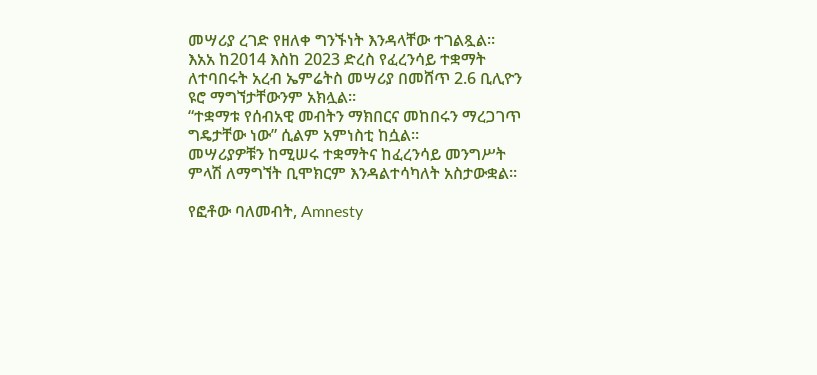መሣሪያ ረገድ የዘለቀ ግንኙነት እንዳላቸው ተገልጿል።
እአአ ከ2014 እስከ 2023 ድረስ የፈረንሳይ ተቋማት ለተባበሩት አረብ ኤምሬትስ መሣሪያ በመሸጥ 2.6 ቢሊዮን ዩሮ ማግኘታቸውንም አክሏል።
“ተቋማቱ የሰብአዊ መብትን ማክበርና መከበሩን ማረጋገጥ ግዴታቸው ነው” ሲልም አምነስቲ ከሷል።
መሣሪያዎቹን ከሚሠሩ ተቋማትና ከፈረንሳይ መንግሥት ምላሽ ለማግኘት ቢሞክርም እንዳልተሳካለት አስታውቋል።

የፎቶው ባለመብት, Amnesty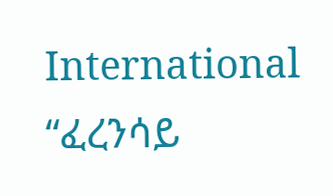International
“ፈረንሳይ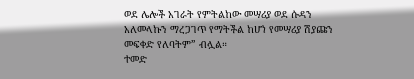ወደ ሌሎች አገራት የምትልከው መሣሪያ ወደ ሱዳን አለመላኩን ማረጋገጥ የማትችል ከሆነ የመሣሪያ ሽያጩን መፍቀድ የለባትም” ብሏል።
ተመድ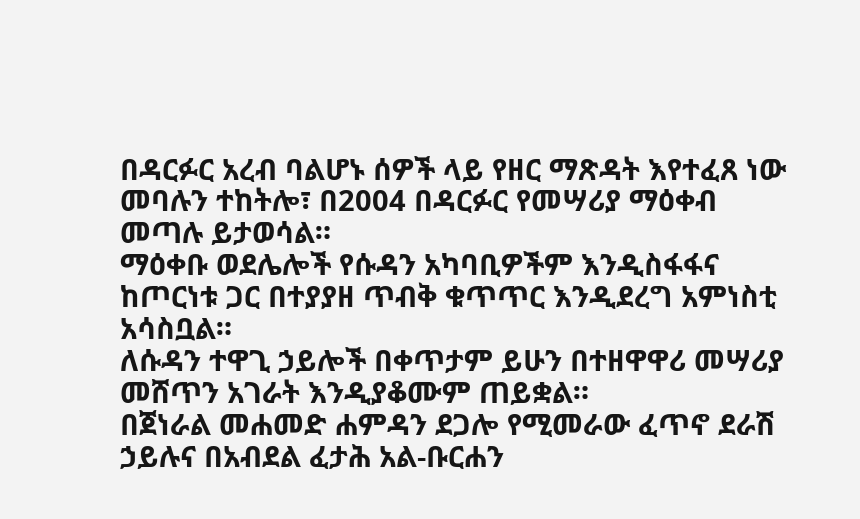በዳርፉር አረብ ባልሆኑ ሰዎች ላይ የዘር ማጽዳት እየተፈጸ ነው መባሉን ተከትሎ፣ በ2004 በዳርፉር የመሣሪያ ማዕቀብ መጣሉ ይታወሳል።
ማዕቀቡ ወደሌሎች የሱዳን አካባቢዎችም እንዲስፋፋና ከጦርነቱ ጋር በተያያዘ ጥብቅ ቁጥጥር እንዲደረግ አምነስቲ አሳስቧል።
ለሱዳን ተዋጊ ኃይሎች በቀጥታም ይሁን በተዘዋዋሪ መሣሪያ መሸጥን አገራት እንዲያቆሙም ጠይቋል።
በጀነራል መሐመድ ሐምዳን ደጋሎ የሚመራው ፈጥኖ ደራሽ ኃይሉና በአብደል ፈታሕ አል-ቡርሐን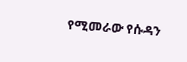የሚመራው የሱዳን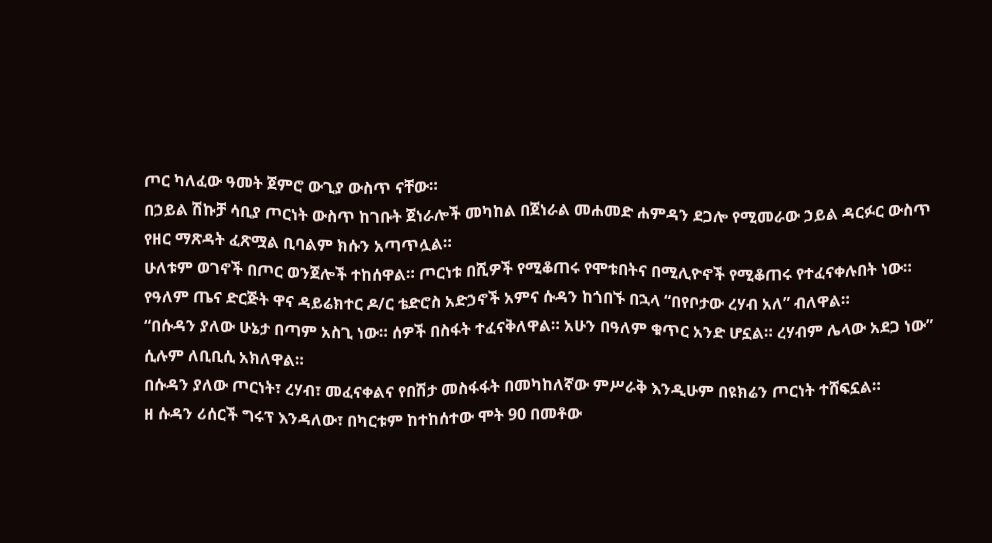ጦር ካለፈው ዓመት ጀምሮ ውጊያ ውስጥ ናቸው።
በኃይል ሽኩቻ ሳቢያ ጦርነት ውስጥ ከገቡት ጀነራሎች መካከል በጀነራል መሐመድ ሐምዳን ደጋሎ የሚመራው ኃይል ዳርፉር ውስጥ የዘር ማጽዳት ፈጽሟል ቢባልም ክሱን አጣጥሏል።
ሁለቱም ወገኖች በጦር ወንጀሎች ተከሰዋል። ጦርነቱ በሺዎች የሚቆጠሩ የሞቱበትና በሚሊዮኖች የሚቆጠሩ የተፈናቀሉበት ነው።
የዓለም ጤና ድርጅት ዋና ዳይሬክተር ዶ/ር ቴድሮስ አድኃኖች አምና ሱዳን ከጎበኙ በኋላ “በየቦታው ረሃብ አለ” ብለዋል።
“በሱዳን ያለው ሁኔታ በጣም አስጊ ነው። ሰዎች በስፋት ተፈናቅለዋል። አሁን በዓለም ቁጥር አንድ ሆኗል። ረሃብም ሌላው አደጋ ነው” ሲሉም ለቢቢሲ አክለዋል።
በሱዳን ያለው ጦርነት፣ ረሃብ፣ መፈናቀልና የበሽታ መስፋፋት በመካከለኛው ምሥራቅ እንዲሁም በዩክሬን ጦርነት ተሸፍኗል።
ዘ ሱዳን ሪሰርች ግሩፕ እንዳለው፣ በካርቱም ከተከሰተው ሞት 90 በመቶው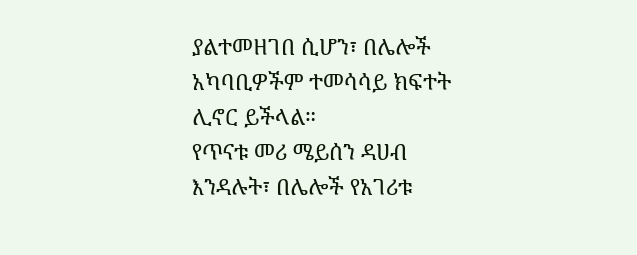ያልተመዘገበ ሲሆን፣ በሌሎች አካባቢዎችም ተመሳሳይ ክፍተት ሊኖር ይችላል።
የጥናቱ መሪ ሜይሰን ዳሀብ እንዳሉት፣ በሌሎች የአገሪቱ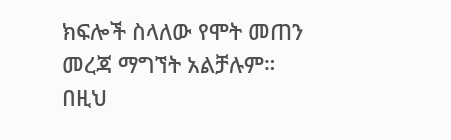ክፍሎች ስላለው የሞት መጠን መረጃ ማግኘት አልቻሉም።
በዚህ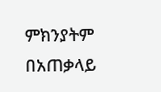ምክንያትም በአጠቃላይ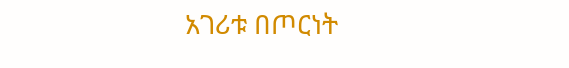አገሪቱ በጦርነት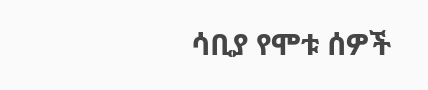ሳቢያ የሞቱ ሰዎች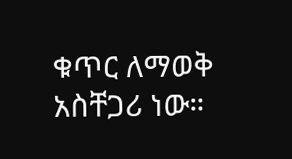ቁጥር ለማወቅ አስቸጋሪ ነው።